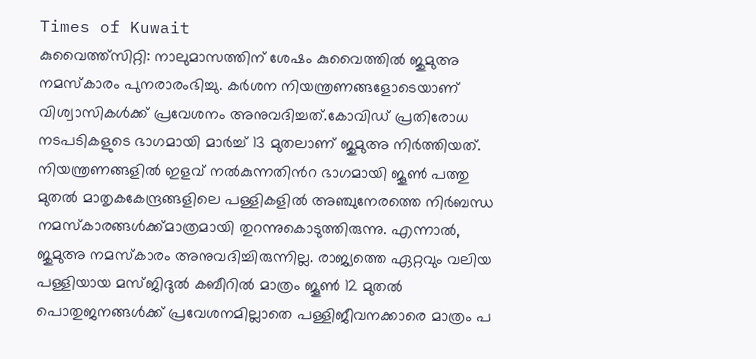Times of Kuwait
കുവൈത്ത്സിറ്റി: നാലുമാസത്തിന് ശേഷം കുവൈത്തിൽ ജുമുഅ നമസ്കാരം പുനരാരംഭിച്ചു. കർശന നിയന്ത്രണങ്ങളോടെയാണ് വിശ്വാസികൾക്ക് പ്രവേശനം അനുവദിച്ചത്.കോവിഡ് പ്രതിരോധ നടപടികളുടെ ഭാഗമായി മാർച്ച് 13 മുതലാണ് ജുമുഅ നിർത്തിയത്. നിയന്ത്രണങ്ങളിൽ ഇളവ് നൽകുന്നതിൻറ ഭാഗമായി ജൂൺ പത്തു
മുതൽ മാതൃകകേന്ദ്രങ്ങളിലെ പള്ളികളിൽ അഞ്ചുനേരത്തെ നിർബന്ധ നമസ്കാരങ്ങൾക്ക്മാത്രമായി തുറന്നുകൊടുത്തിരുന്നു. എന്നാൽ, ജുമുഅ നമസ്കാരം അനുവദിച്ചിരുന്നില്ല. രാജ്യത്തെ ഏറ്റവും വലിയ പള്ളിയായ മസ്ജിദുൽ കബീറിൽ മാത്രം ജൂൺ 12 മുതൽ പൊതുജനങ്ങൾക്ക് പ്രവേശനമില്ലാതെ പള്ളിജീവനക്കാരെ മാത്രം പ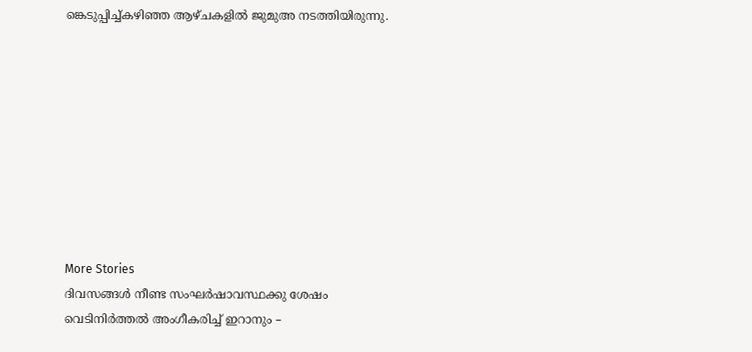ങ്കെടുപ്പിച്ച്കഴിഞ്ഞ ആഴ്ചകളിൽ ജുമുഅ നടത്തിയിരുന്നു.









More Stories
ദിവസങ്ങൾ നീണ്ട സംഘർഷാവസ്ഥക്കു ശേഷം വെടിനിർത്തൽ അംഗീകരിച്ച് ഇറാനും –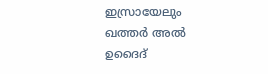ഇസ്രായേലും
ഖത്തർ അൽ ഉദൈദ്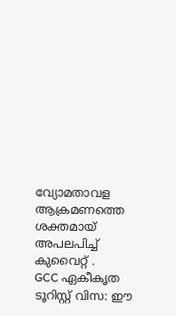വ്യോമതാവള ആക്രമണത്തെ ശക്തമായ് അപലപിച്ച് കുവൈറ്റ് .
GCC ഏകീകൃത ടൂറിസ്റ്റ് വിസ: ഈ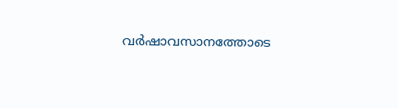വർഷാവസാനത്തോടെ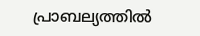പ്രാബല്യത്തിൽ